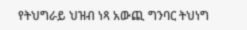የትህግራይ ህዝብ ነጻ አውጪ ግንባር ትህነግ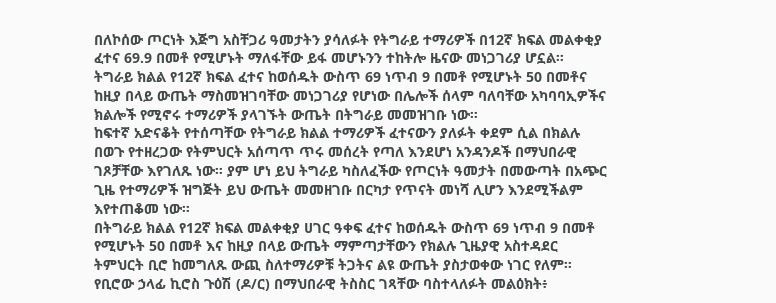በለኮሰው ጦርነት እጅግ አስቸጋሪ ዓመታትን ያሳለፉት የትግራይ ተማሪዎች በ12ኛ ክፍል መልቀቂያ ፈተና 69.9 በመቶ የሚሆኑት ማለፋቸው ይፋ መሆኑንን ተከትሎ ዜናው መነጋገሪያ ሆኗል።
ትግራይ ክልል የ12ኛ ክፍል ፈተና ከወሰዱት ውስጥ 69 ነጥብ 9 በመቶ የሚሆኑት 50 በመቶና ከዚያ በላይ ውጤት ማስመዝገባቸው መነጋገሪያ የሆነው በሌሎች ሰላም ባለባቸው አካባባኢዎችና ክልሎች የሚኖሩ ተማሪዎች ያላገኙት ውጤት በትግራይ መመዝገቡ ነው።
ከፍተኛ አድናቆት የተሰጣቸው የትግራይ ክልል ተማሪዎች ፈተናውን ያለፉት ቀደም ሲል በክልሉ በወጉ የተዘረጋው የትምህርት አሰጣጥ ጥሩ መሰረት የጣለ እንደሆነ አንዳንዶች በማህበራዊ ገጾቻቸው እየገለጹ ነው። ያም ሆነ ይህ ትግራይ ካስለፈችው የጦርነት ዓመታት በመውጣት በአጭር ጊዜ የተማሪዎች ዝግጅት ይህ ውጤት መመዘገቡ በርካታ የጥናት መነሻ ሊሆን እንደሚችልም እየተጠቆመ ነው።
በትግራይ ክልል የ12ኛ ክፍል መልቀቂያ ሀገር ዓቀፍ ፈተና ከወሰዱት ውስጥ 69 ነጥብ 9 በመቶ የሚሆኑት 50 በመቶ እና ከዚያ በላይ ውጤት ማምጣታቸውን የክልሉ ጊዜያዊ አስተዳደር ትምህርት ቢሮ ከመግለጹ ውጪ ስለተማሪዎቹ ትጋትና ልዩ ውጤት ያስታወቀው ነገር የለም።
የቢሮው ኃላፊ ኪሮስ ጉዕሽ (ዶ/ር) በማህበራዊ ትስስር ገጻቸው ባስተላለፉት መልዕክት፥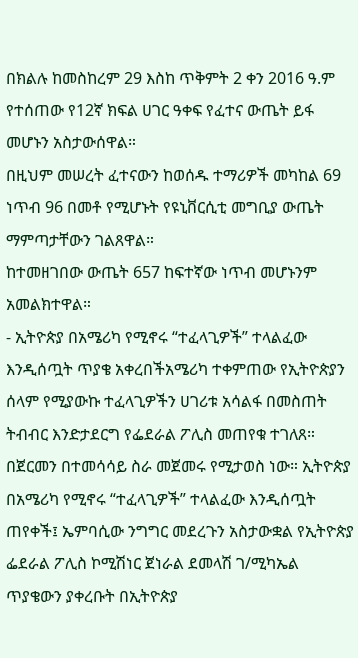በክልሉ ከመስከረም 29 እስከ ጥቅምት 2 ቀን 2016 ዓ.ም የተሰጠው የ12ኛ ክፍል ሀገር ዓቀፍ የፈተና ውጤት ይፋ መሆኑን አስታውሰዋል።
በዚህም መሠረት ፈተናውን ከወሰዱ ተማሪዎች መካከል 69 ነጥብ 96 በመቶ የሚሆኑት የዩኒቨርሲቲ መግቢያ ውጤት ማምጣታቸውን ገልጸዋል።
ከተመዘገበው ውጤት 657 ከፍተኛው ነጥብ መሆኑንም አመልክተዋል።
- ኢትዮጵያ በአሜሪካ የሚኖሩ “ተፈላጊዎች” ተላልፈው እንዲሰጧት ጥያቄ አቀረበችአሜሪካ ተቀምጠው የኢትዮጵያን ሰላም የሚያውኩ ተፈላጊዎችን ሀገሪቱ አሳልፋ በመስጠት ትብብር እንድታደርግ የፌደራል ፖሊስ መጠየቁ ተገለጸ። በጀርመን በተመሳሳይ ስራ መጀመሩ የሚታወስ ነው። ኢትዮጵያ በአሜሪካ የሚኖሩ “ተፈላጊዎች” ተላልፈው እንዲሰጧት ጠየቀች፤ ኤምባሲው ንግግር መደረጉን አስታውቋል የኢትዮጵያ ፌደራል ፖሊስ ኮሚሽነር ጀነራል ደመላሽ ገ/ሚካኤል ጥያቄውን ያቀረቡት በኢትዮጵያ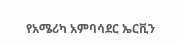የአሜሪካ አምባሳደር ኤርቪን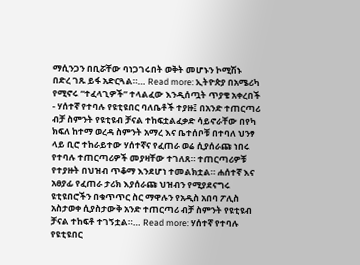ማሲንጋን በቢሯቸው ባነጋገሩበት ወቅት መሆኑን ኮሚሽኑ በድረ ገጹ ይፋ አድርጓል።… Read more: ኢትዮጵያ በአሜሪካ የሚኖሩ “ተፈላጊዎች” ተላልፈው እንዲሰጧት ጥያቄ አቀረበች
- ሃሰተኛ የተባሉ የዩቲዩበር ባለቤቶች ተያዙ፤ በአንድ ተጠርጣሪ ብቻ ስምንት የዩቲዩብ ቻናል ተከፍቷልፈቃድ ሳይኖራቸው በየካ ክፍለ ከተማ ወረዳ ስምንት አማረ እና ቤተሰቦቹ በተባለ ህንፃ ላይ ቢሮ ተከራይተው ሃሰተኛና የፈጠራ ወሬ ሲያሰራጩ ነበሩ የተባሉ ተጠርጣሪዎች መያዛቸው ተገለጸ። ተጠርጣሪዎቹ የተያዙት በህዝብ ጥቆማ እንደሆነ ተመልክቷል። ሐሰተኛ እና አፀያፊ የፈጠራ ታሪክ እያሰራጩ ህዝብን የሚያደናግሩ ዩቲዩበሮችን በቁጥጥር ስር ማዋሉን የአዲስ አበባ ፖሊስ አስታወቀ ሲያስታውቅ አንድ ተጠርጣሪ ብቻ ስምንት የዩቲዩብ ቻናል ተከፍቶ ተገኝቷል።… Read more: ሃሰተኛ የተባሉ የዩቲዩበር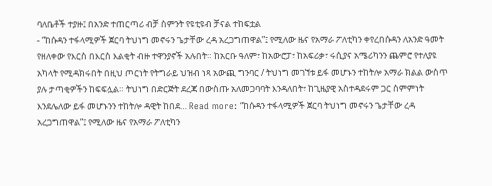ባለቤቶች ተያዙ፤ በአንድ ተጠርጣሪ ብቻ ስምንት የዩቲዩብ ቻናል ተከፍቷል
- “ከሱዳን ተፋላሚዎች ጀርባ ትህነግ መኖሩን ጌታቸው ረዳ አረጋግጠዋል”፤ የሚለው ዜና የአማራ ፖለቲካን ቀየረበሱዳን ለአንድ ዓመት የዘለቀው የእርስ በእርስ እልቂት ብዙ ተዋንያኖች አሉበት። ከአርቡ ዓለም፣ ከአውሮፓ፣ ከአፍሪቃ፣ ሩሲያና አሜሪካንን ጨምሮ የተለያዩ አካላት የሚዳክሩበት በዚህ ጦርነት የትግራይ ህዝብ ነጻ አውጪ ግንባር / ትህነግ መገኘቱ ይፋ መሆኑን ተከትሎ አማራ ክልል ውስጥ ያሉ ታጣቂዎችን ከፍፍሏል። ትህነግ በድርጅት ደረጃ በውስጡ አለመጋባባት እንዳለበት፣ ከጊዜያዊ አስተዳደሩም ጋር ስምምነት እንደሌለው ይፋ መሆኑንን ተከትሎ ዳዊት ከበደ… Read more: “ከሱዳን ተፋላሚዎች ጀርባ ትህነግ መኖሩን ጌታቸው ረዳ አረጋግጠዋል”፤ የሚለው ዜና የአማራ ፖለቲካን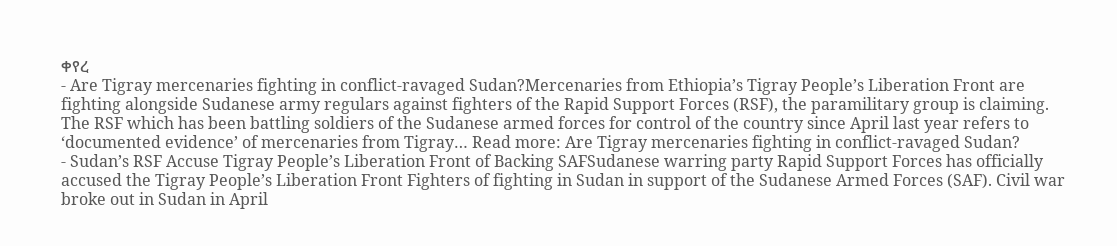ቀየረ
- Are Tigray mercenaries fighting in conflict-ravaged Sudan?Mercenaries from Ethiopia’s Tigray People’s Liberation Front are fighting alongside Sudanese army regulars against fighters of the Rapid Support Forces (RSF), the paramilitary group is claiming. The RSF which has been battling soldiers of the Sudanese armed forces for control of the country since April last year refers to ‘documented evidence’ of mercenaries from Tigray… Read more: Are Tigray mercenaries fighting in conflict-ravaged Sudan?
- Sudan’s RSF Accuse Tigray People’s Liberation Front of Backing SAFSudanese warring party Rapid Support Forces has officially accused the Tigray People’s Liberation Front Fighters of fighting in Sudan in support of the Sudanese Armed Forces (SAF). Civil war broke out in Sudan in April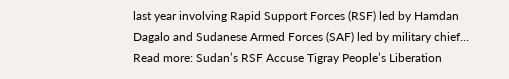last year involving Rapid Support Forces (RSF) led by Hamdan Dagalo and Sudanese Armed Forces (SAF) led by military chief… Read more: Sudan’s RSF Accuse Tigray People’s Liberation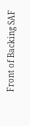Front of Backing SAF